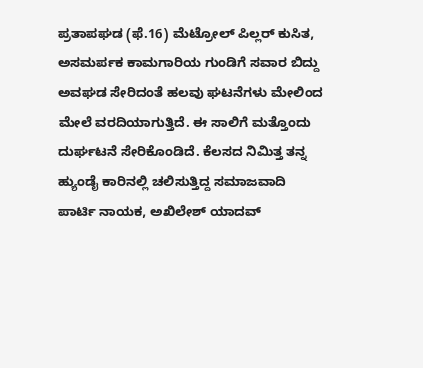ಪ್ರತಾಪಘಡ (ಫೆ.16) ಮೆಟ್ರೋಲ್ ಪಿಲ್ಲರ್ ಕುಸಿತ, ಅಸಮರ್ಪಕ ಕಾಮಗಾರಿಯ ಗುಂಡಿಗೆ ಸವಾರ ಬಿದ್ದು ಅವಘಡ ಸೇರಿದಂತೆ ಹಲವು ಘಟನೆಗಳು ಮೇಲಿಂದ ಮೇಲೆ ವರದಿಯಾಗುತ್ತಿದೆ. ಈ ಸಾಲಿಗೆ ಮತ್ತೊಂದು ದುರ್ಘಟನೆ ಸೇರಿಕೊಂಡಿದೆ. ಕೆಲಸದ ನಿಮಿತ್ತ ತನ್ನ ಹ್ಯುಂಡೈ ಕಾರಿನಲ್ಲಿ ಚಲಿಸುತ್ತಿದ್ದ ಸಮಾಜವಾದಿ ಪಾರ್ಟಿ ನಾಯಕ, ಅಖಿಲೇಶ್ ಯಾದವ್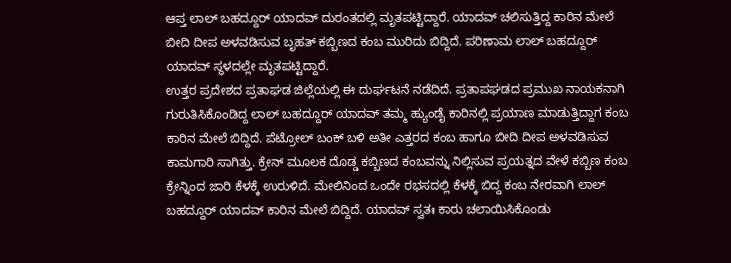ಆಪ್ತ ಲಾಲ್ ಬಹದ್ದೂರ್ ಯಾದವ್ ದುರಂತದಲ್ಲಿ ಮೃತಪಟ್ಟಿದ್ದಾರೆ. ಯಾದವ್ ಚಲಿಸುತ್ತಿದ್ದ ಕಾರಿನ ಮೇಲೆ ಬೀದಿ ದೀಪ ಅಳವಡಿಸುವ ಬೃಹತ್ ಕಬ್ಬಿಣದ ಕಂಬ ಮುರಿದು ಬಿದ್ದಿದೆ. ಪರಿಣಾಮ ಲಾಲ್ ಬಹದ್ದೂರ್ ಯಾದವ್ ಸ್ಥಳದಲ್ಲೇ ಮೃತಪಟ್ಟಿದ್ದಾರೆ.
ಉತ್ತರ ಪ್ರದೇಶದ ಪ್ರತಾಘಡ ಜಿಲ್ಲೆಯಲ್ಲಿ ಈ ದುರ್ಘಟನೆ ನಡೆದಿದೆ. ಪ್ರತಾಪಘಡದ ಪ್ರಮುಖ ನಾಯಕನಾಗಿ ಗುರುತಿಸಿಕೊಂಡಿದ್ದ ಲಾಲ್ ಬಹದ್ದೂರ್ ಯಾದವ್ ತಮ್ಮ ಹ್ಯುಂಡೈ ಕಾರಿನಲ್ಲಿ ಪ್ರಯಾಣ ಮಾಡುತ್ತಿದ್ದಾಗ ಕಂಬ ಕಾರಿನ ಮೇಲೆ ಬಿದ್ದಿದೆ. ಪೆಟ್ರೋಲ್ ಬಂಕ್ ಬಳಿ ಅತೀ ಎತ್ತರದ ಕಂಬ ಹಾಗೂ ಬೀದಿ ದೀಪ ಅಳವಡಿಸುವ ಕಾಮಗಾರಿ ಸಾಗಿತ್ತು. ಕ್ರೇನ್ ಮೂಲಕ ದೊಡ್ಡ ಕಬ್ಬಿಣದ ಕಂಬವನ್ನು ನಿಲ್ಲಿಸುವ ಪ್ರಯತ್ನದ ವೇಳೆ ಕಬ್ಬಿಣ ಕಂಬ ಕ್ರೇನ್ನಿಂದ ಜಾರಿ ಕೆಳಕ್ಕೆ ಉರುಳಿದೆ. ಮೇಲಿನಿಂದ ಒಂದೇ ರಭಸದಲ್ಲಿ ಕೆಳಕ್ಕೆ ಬಿದ್ದ ಕಂಬ ನೇರವಾಗಿ ಲಾಲ್ ಬಹದ್ದೂರ್ ಯಾದವ್ ಕಾರಿನ ಮೇಲೆ ಬಿದ್ದಿದೆ. ಯಾದವ್ ಸ್ವತಃ ಕಾರು ಚಲಾಯಿಸಿಕೊಂಡು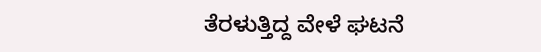ತೆರಳುತ್ತಿದ್ದ ವೇಳೆ ಘಟನೆ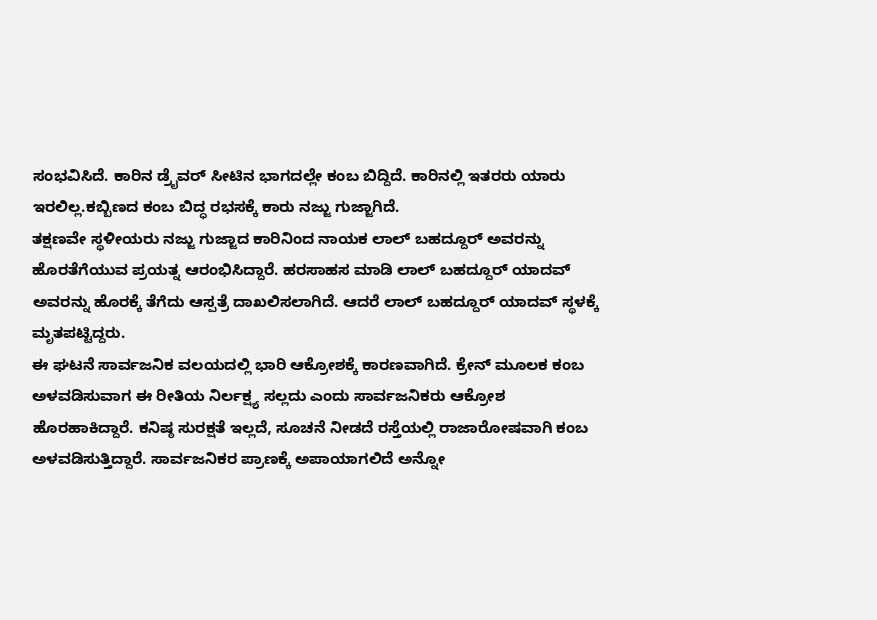ಸಂಭವಿಸಿದೆ. ಕಾರಿನ ಡ್ರೈವರ್ ಸೀಟಿನ ಭಾಗದಲ್ಲೇ ಕಂಬ ಬಿದ್ದಿದೆ. ಕಾರಿನಲ್ಲಿ ಇತರರು ಯಾರು ಇರಲಿಲ್ಲ.ಕಬ್ಬಿಣದ ಕಂಬ ಬಿದ್ಧ ರಭಸಕ್ಕೆ ಕಾರು ನಜ್ಜು ಗುಜ್ಜಾಗಿದೆ.
ತಕ್ಷಣವೇ ಸ್ಥಳೀಯರು ನಜ್ಜು ಗುಜ್ಜಾದ ಕಾರಿನಿಂದ ನಾಯಕ ಲಾಲ್ ಬಹದ್ದೂರ್ ಅವರನ್ನು ಹೊರತೆಗೆಯುವ ಪ್ರಯತ್ನ ಆರಂಭಿಸಿದ್ದಾರೆ. ಹರಸಾಹಸ ಮಾಡಿ ಲಾಲ್ ಬಹದ್ದೂರ್ ಯಾದವ್ ಅವರನ್ನು ಹೊರಕ್ಕೆ ತೆಗೆದು ಆಸ್ಪತ್ರೆ ದಾಖಲಿಸಲಾಗಿದೆ. ಆದರೆ ಲಾಲ್ ಬಹದ್ದೂರ್ ಯಾದವ್ ಸ್ಥಳಕ್ಕೆ ಮೃತಪಟ್ಟಿದ್ದರು.
ಈ ಘಟನೆ ಸಾರ್ವಜನಿಕ ವಲಯದಲ್ಲಿ ಭಾರಿ ಆಕ್ರೋಶಕ್ಕೆ ಕಾರಣವಾಗಿದೆ. ಕ್ರೇನ್ ಮೂಲಕ ಕಂಬ ಅಳವಡಿಸುವಾಗ ಈ ರೀತಿಯ ನಿರ್ಲಕ್ಷ್ಯ ಸಲ್ಲದು ಎಂದು ಸಾರ್ವಜನಿಕರು ಆಕ್ರೋಶ ಹೊರಹಾಕಿದ್ದಾರೆ. ಕನಿಷ್ಠ ಸುರಕ್ಷತೆ ಇಲ್ಲದೆ, ಸೂಚನೆ ನೀಡದೆ ರಸ್ತೆಯಲ್ಲಿ ರಾಜಾರೋಷವಾಗಿ ಕಂಬ ಅಳವಡಿಸುತ್ತಿದ್ದಾರೆ. ಸಾರ್ವಜನಿಕರ ಪ್ರಾಣಕ್ಕೆ ಅಪಾಯಾಗಲಿದೆ ಅನ್ನೋ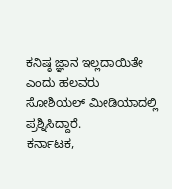ಕನಿಷ್ಠ ಜ್ಞಾನ ಇಲ್ಲದಾಯಿತೇ ಎಂದು ಹಲವರು ಸೋಶಿಯಲ್ ಮೀಡಿಯಾದಲ್ಲಿ ಪ್ರಶ್ನಿಸಿದ್ದಾರೆ.
ಕರ್ನಾಟಕ,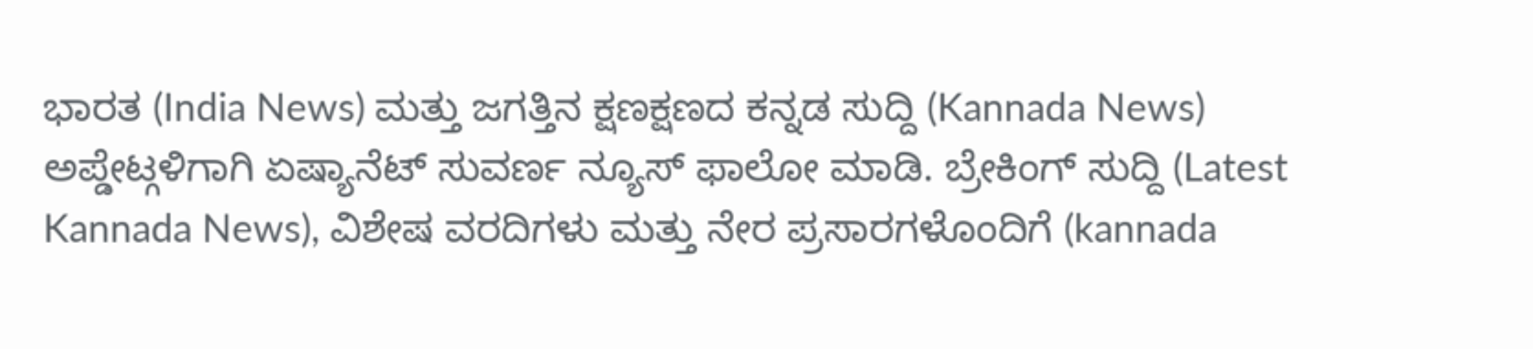ಭಾರತ (India News) ಮತ್ತು ಜಗತ್ತಿನ ಕ್ಷಣಕ್ಷಣದ ಕನ್ನಡ ಸುದ್ದಿ (Kannada News) ಅಪ್ಡೇಟ್ಗಳಿಗಾಗಿ ಏಷ್ಯಾನೆಟ್ ಸುವರ್ಣ ನ್ಯೂಸ್ ಫಾಲೋ ಮಾಡಿ. ಬ್ರೇಕಿಂಗ್ ಸುದ್ದಿ (Latest Kannada News), ವಿಶೇಷ ವರದಿಗಳು ಮತ್ತು ನೇರ ಪ್ರಸಾರಗಳೊಂದಿಗೆ (kannada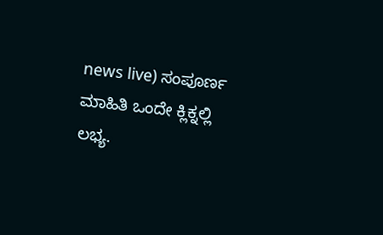news live) ಸಂಪೂರ್ಣ ಮಾಹಿತಿ ಒಂದೇ ಕ್ಲಿಕ್ನಲ್ಲಿ ಲಭ್ಯ.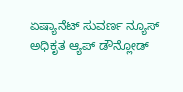ಏಷ್ಯಾನೆಟ್ ಸುವರ್ಣ ನ್ಯೂಸ್ ಅಧಿಕೃತ ಆ್ಯಪ್ ಡೌನ್ಲೋಡ್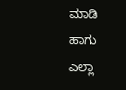ಮಾಡಿ ಹಾಗು ಎಲ್ಲಾ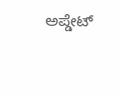ಅಪ್ಡೇಟ್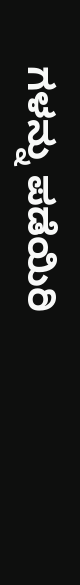ಗಳನ್ನು ಪಡೆಯಿರಿ